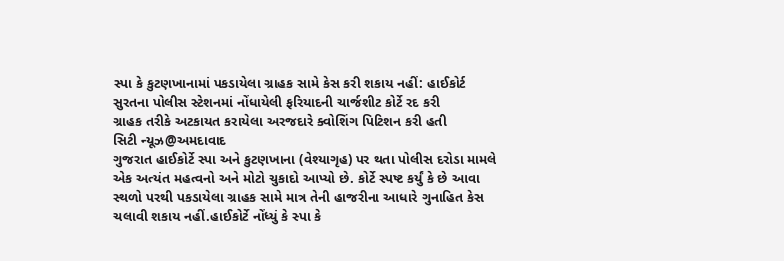સ્પા કે કુટણખાનામાં પકડાયેલા ગ્રાહક સામે કેસ કરી શકાય નહીં: હાઈકોર્ટ
સુરતના પોલીસ સ્ટેશનમાં નોંધાયેલી ફરિયાદની ચાર્જશીટ કોર્ટે રદ કરી
ગ્રાહક તરીકે અટકાયત કરાયેલા અરજદારે ક્વોશિંગ પિટિશન કરી હતી
સિટી ન્યૂઝ@અમદાવાદ
ગુજરાત હાઈકોર્ટે સ્પા અને કુટણખાના (વેશ્યાગૃહ) પર થતા પોલીસ દરોડા મામલે એક અત્યંત મહત્વનો અને મોટો ચુકાદો આપ્યો છે. કોર્ટે સ્પષ્ટ કર્યું કે છે આવા સ્થળો પરથી પકડાયેલા ગ્રાહક સામે માત્ર તેની હાજરીના આધારે ગુનાહિત કેસ ચલાવી શકાય નહીં.હાઈકોર્ટે નોંધ્યું કે સ્પા કે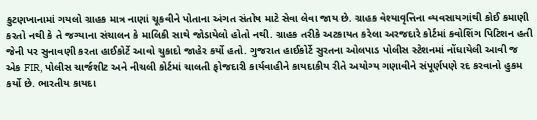કુટણખાનામાં ગયલો ગ્રાહક માત્ર નાણાં ચૂકવીને પોતાના અંગત સંતોષ માટે સેવા લેવા જાય છે. ગ્રાહક વેશ્યાવૃત્તિના વ્યવસાયગાંથી કોઈ કમાણી કરતો નથી કે તે જગ્યાના સંચાલન કે માલિકી સાથે જોડાયેલો હોતો નથી. ગ્રાહક તરીકે અટકાયત કરેલા અરજદારે કોર્ટમાં કવોશિંગ પિટિશન હતી જેની પર સુનાવણી કરતા હાઈકોર્ટે આવો ચુકાદો જાહેર કર્યો હતો. ગુજરાત હાઈકોર્ટે સુરતના ઓલપાડ પોલીસ સ્ટેશનમાં નોંધાયેલી આવી જ એક FIR, પોલીસ ચાર્જશીટ અને નીચલી કોર્ટમાં ચાલતી ફોજદારી કાર્યવાહીને કાયદાકીય રીતે અયોગ્ય ગણાવીને સંપૂર્ણપણે રદ કરવાનો હુકમ કર્યો છે. ભારતીય કાયદા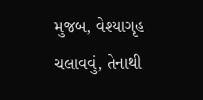મુજબ, વેશ્યાગૃહ ચલાવવું, તેનાથી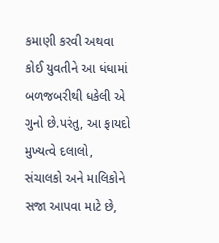કમાણી કરવી અથવા કોઈ યુવતીને આ ધંધામાં બળજબરીથી ધકેલી એ ગુનો છે.પરંતુ, આ ફાયદો મુખ્યત્વે દલાલો, સંચાલકો અને માલિકોને સજા આપવા માટે છે,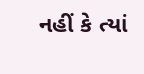નહીં કે ત્યાં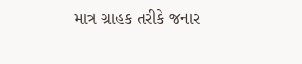માત્ર ગ્રાહક તરીકે જનાર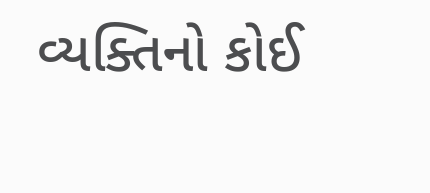વ્યક્તિનો કોઈ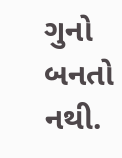ગુનો બનતો નથી.